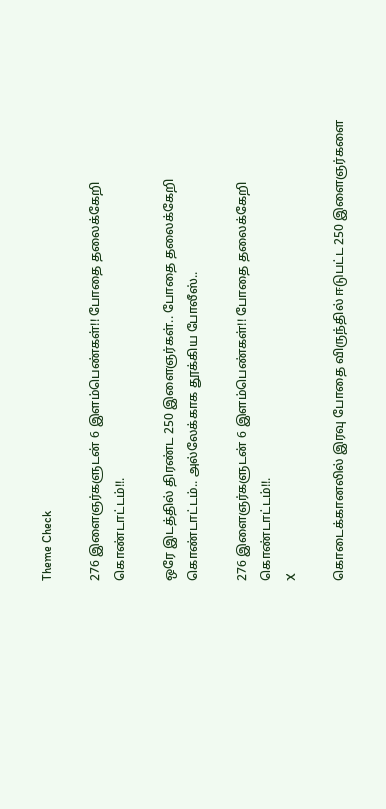Theme Check

276 இளைஞர்களுடன் 6 இளம்பெண்கள்!! போதை தலைக்கேறி கொண்டாட்டம்!!.

ஒரே இடத்தில் திரண்ட 250 இளைஞர்கள்.. போதை தலைக்கேறி கொண்டாட்டம்.. அல்லேக்காக தூக்கிய போலீஸ்..

276 இளைஞர்களுடன் 6 இளம்பெண்கள்!! போதை தலைக்கேறி கொண்டாட்டம்!!.
X

கொடைக்கானலில் இரவு போதை விருந்தில் ஈடுபட்ட 250 இளைஞர்களை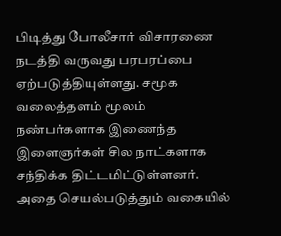பிடித்து போலீசார் விசாரணை நடத்தி வருவது பரபரப்பை ஏற்படுத்தியுள்ளது. சமூக வலைத்தளம் மூலம் நண்பர்களாக இணைந்த இளைஞர்கள் சில நாட்களாக சந்திக்க திட்டமிட்டுள்ளனர். அதை செயல்படுத்தும் வகையில்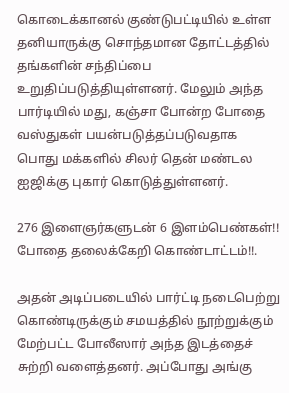கொடைக்கானல் குண்டுபட்டியில் உள்ள தனியாருக்கு சொந்தமான தோட்டத்தில் தங்களின் சந்திப்பை உறுதிப்படுத்தியுள்ளனர். மேலும் அந்த பார்டியில் மது, கஞ்சா போன்ற போதை வஸ்துகள் பயன்படுத்தப்படுவதாக பொது மக்களில் சிலர் தென் மண்டல ஐஜிக்கு புகார் கொடுத்துள்ளனர்.

276 இளைஞர்களுடன் 6 இளம்பெண்கள்!! போதை தலைக்கேறி கொண்டாட்டம்!!.

அதன் அடிப்படையில் பார்ட்டி நடைபெற்று கொண்டிருக்கும் சமயத்தில் நூற்றுக்கும் மேற்பட்ட போலீஸார் அந்த இடத்தைச் சுற்றி வளைத்தனர். அப்போது அங்கு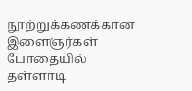நூற்றுக்கணக்கான இளைஞர்கள் போதையில் தள்ளாடி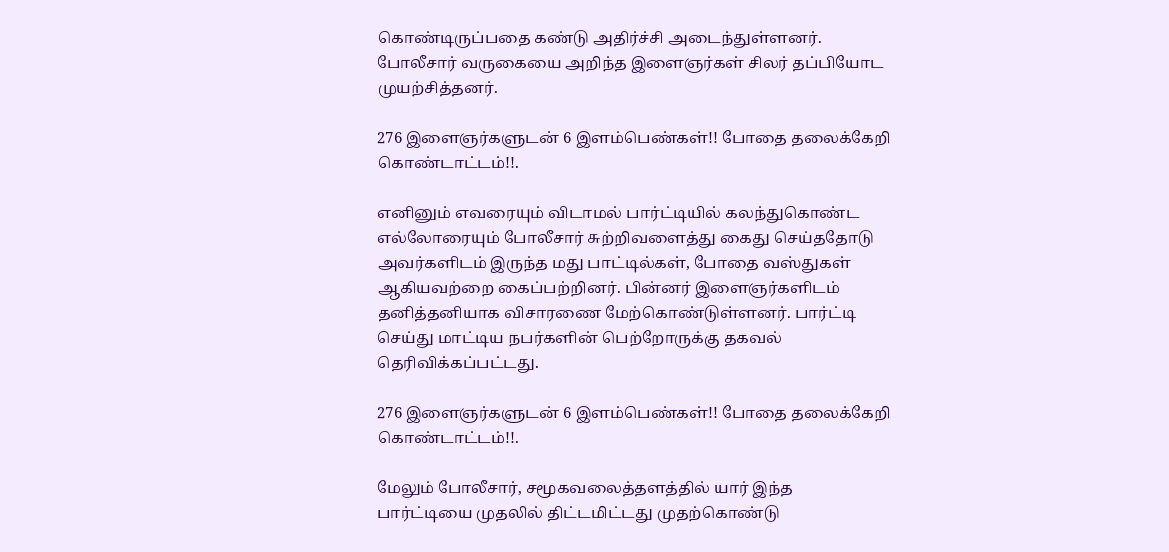கொண்டிருப்பதை கண்டு அதிர்ச்சி அடைந்துள்ளனர். போலீசார் வருகையை அறிந்த இளைஞர்கள் சிலர் தப்பியோட முயற்சித்தனர்.

276 இளைஞர்களுடன் 6 இளம்பெண்கள்!! போதை தலைக்கேறி கொண்டாட்டம்!!.

எனினும் எவரையும் விடாமல் பார்ட்டியில் கலந்துகொண்ட எல்லோரையும் போலீசார் சுற்றிவளைத்து கைது செய்ததோடு அவர்களிடம் இருந்த மது பாட்டில்கள், போதை வஸ்துகள் ஆகியவற்றை கைப்பற்றினர். பின்னர் இளைஞர்களிடம் தனித்தனியாக விசாரணை மேற்கொண்டுள்ளனர். பார்ட்டி செய்து மாட்டிய நபர்களின் பெற்றோருக்கு தகவல் தெரிவிக்கப்பட்டது.

276 இளைஞர்களுடன் 6 இளம்பெண்கள்!! போதை தலைக்கேறி கொண்டாட்டம்!!.

மேலும் போலீசார், சமூகவலைத்தளத்தில் யார் இந்த பார்ட்டியை முதலில் திட்டமிட்டது முதற்கொண்டு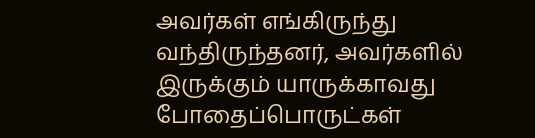அவர்கள் எங்கிருந்து வந்திருந்தனர், அவர்களில் இருக்கும் யாருக்காவது போதைப்பொருட்கள்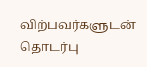விற்பவர்களுடன் தொடர்பு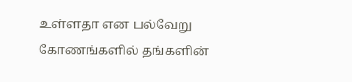உள்ளதா என பல்வேறு கோணங்களில் தங்களின்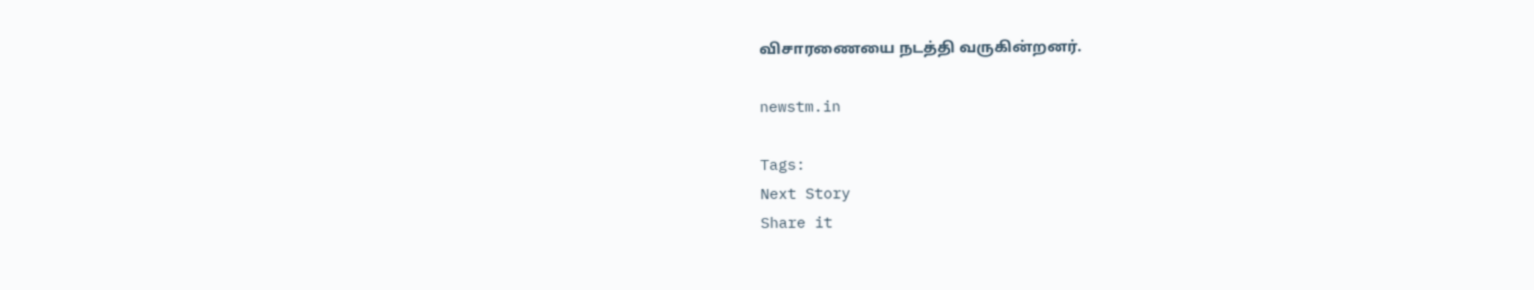விசாரணையை நடத்தி வருகின்றனர்.

newstm.in

Tags:
Next Story
Share it